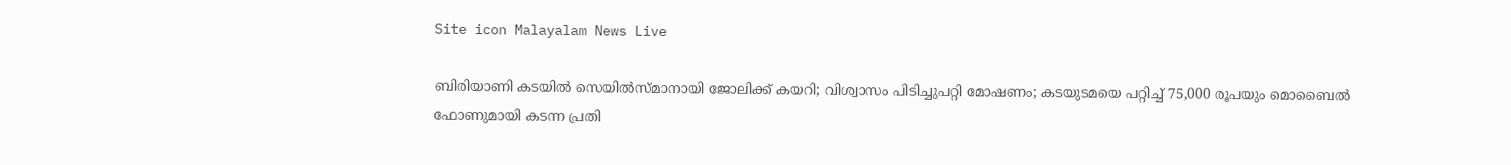Site icon Malayalam News Live

ബിരിയാണി കടയില്‍ സെയില്‍സ്മാനായി ജോലിക്ക് കയറി; വിശ്വാസം പിടിച്ചുപറ്റി മോഷണം; കടയുടമയെ പറ്റിച്ച്‌ 75,000 രൂപയും മൊബൈല്‍ ഫോണുമായി കടന്ന പ്രതി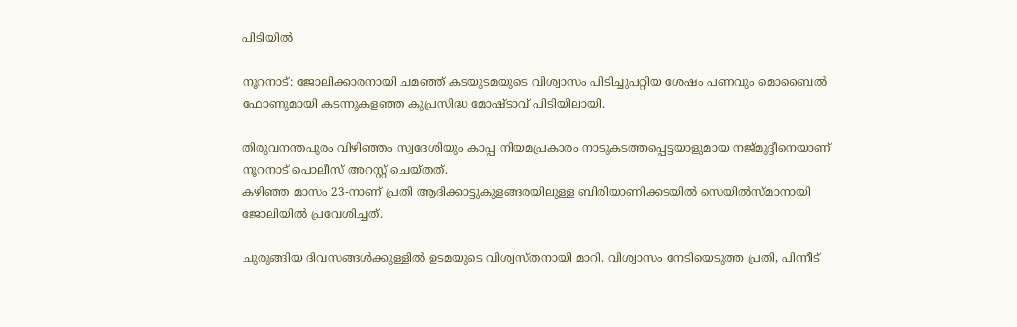പിടിയിൽ

നൂറനാട്: ജോലിക്കാരനായി ചമഞ്ഞ് കടയുടമയുടെ വിശ്വാസം പിടിച്ചുപറ്റിയ ശേഷം പണവും മൊബൈല്‍ ഫോണുമായി കടന്നുകളഞ്ഞ കുപ്രസിദ്ധ മോഷ്ടാവ് പിടിയിലായി.

തിരുവനന്തപുരം വിഴിഞ്ഞം സ്വദേശിയും കാപ്പ നിയമപ്രകാരം നാടുകടത്തപ്പെട്ടയാളുമായ നജ്മുദ്ദീനെയാണ് നൂറനാട് പൊലീസ് അറസ്റ്റ് ചെയ്തത്.
കഴിഞ്ഞ മാസം 23-നാണ് പ്രതി ആദിക്കാട്ടുകുളങ്ങരയിലുള്ള ബിരിയാണിക്കടയില്‍ സെയില്‍സ്മാനായി ജോലിയില്‍ പ്രവേശിച്ചത്.

ചുരുങ്ങിയ ദിവസങ്ങള്‍ക്കുള്ളില്‍ ഉടമയുടെ വിശ്വസ്തനായി മാറി. വിശ്വാസം നേടിയെടുത്ത പ്രതി, പിന്നീട്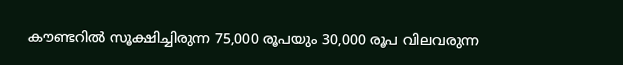കൗണ്ടറില്‍ സൂക്ഷിച്ചിരുന്ന 75,000 രൂപയും 30,000 രൂപ വിലവരുന്ന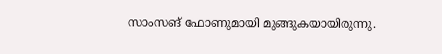സാംസങ് ഫോണുമായി മുങ്ങുകയായിരുന്നു.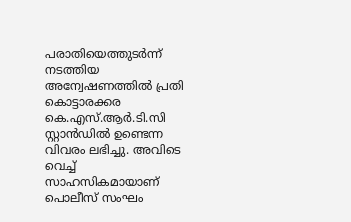പരാതിയെത്തുടർന്ന് നടത്തിയ അന്വേഷണത്തില്‍ പ്രതി കൊട്ടാരക്കര കെ.എസ്.ആർ.ടി.സി സ്റ്റാൻഡില്‍ ഉണ്ടെന്ന വിവരം ലഭിച്ചു. അവിടെ വെച്ച്‌ സാഹസികമായാണ് പൊലീസ് സംഘം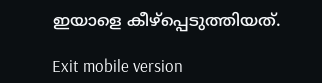ഇയാളെ കീഴ്‌പ്പെടുത്തിയത്.

Exit mobile version